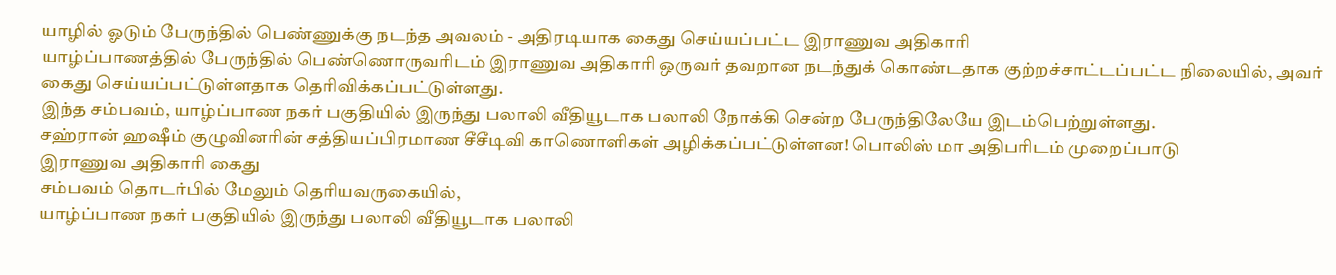யாழில் ஓடும் பேருந்தில் பெண்ணுக்கு நடந்த அவலம் - அதிரடியாக கைது செய்யப்பட்ட இராணுவ அதிகாரி
யாழ்ப்பாணத்தில் பேருந்தில் பெண்ணொருவரிடம் இராணுவ அதிகாரி ஒருவர் தவறான நடந்துக் கொண்டதாக குற்றச்சாட்டப்பட்ட நிலையில், அவர் கைது செய்யப்பட்டுள்ளதாக தெரிவிக்கப்பட்டுள்ளது.
இந்த சம்பவம், யாழ்ப்பாண நகர் பகுதியில் இருந்து பலாலி வீதியூடாக பலாலி நோக்கி சென்ற பேருந்திலேயே இடம்பெற்றுள்ளது.
சஹ்ரான் ஹஷீம் குழுவினரின் சத்தியப்பிரமாண சீசீடிவி காணொளிகள் அழிக்கப்பட்டுள்ளன! பொலிஸ் மா அதிபரிடம் முறைப்பாடு
இராணுவ அதிகாரி கைது
சம்பவம் தொடர்பில் மேலும் தெரியவருகையில்,
யாழ்ப்பாண நகர் பகுதியில் இருந்து பலாலி வீதியூடாக பலாலி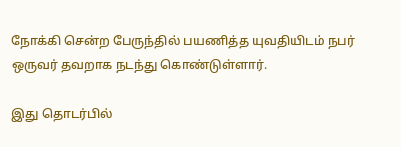நோக்கி சென்ற பேருந்தில் பயணித்த யுவதியிடம் நபர் ஒருவர் தவறாக நடந்து கொண்டுள்ளார்.

இது தொடர்பில்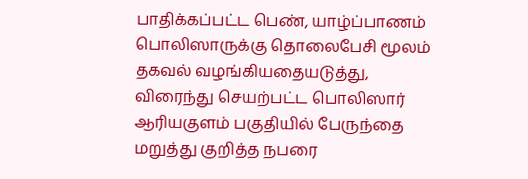பாதிக்கப்பட்ட பெண், யாழ்ப்பாணம் பொலிஸாருக்கு தொலைபேசி மூலம் தகவல் வழங்கியதையடுத்து, விரைந்து செயற்பட்ட பொலிஸார் ஆரியகுளம் பகுதியில் பேருந்தை மறுத்து குறித்த நபரை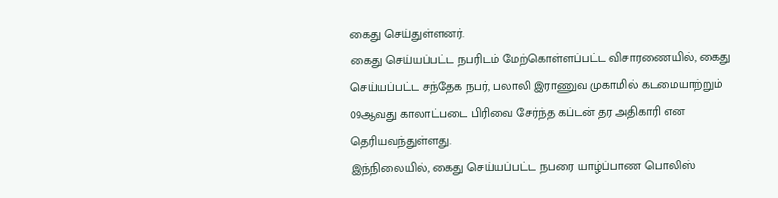கைது செய்துள்ளனர்.
கைது செய்யப்பட்ட நபரிடம் மேற்கொள்ளப்பட்ட விசாரணையில், கைது செய்யப்பட்ட சந்தேக நபர், பலாலி இராணுவ முகாமில் கடமையாற்றும் 09ஆவது காலாட்படை பிரிவை சேர்ந்த கப்டன் தர அதிகாரி என தெரியவந்துள்ளது.
இந்நிலையில், கைது செய்யப்பட்ட நபரை யாழ்ப்பாண பொலிஸ்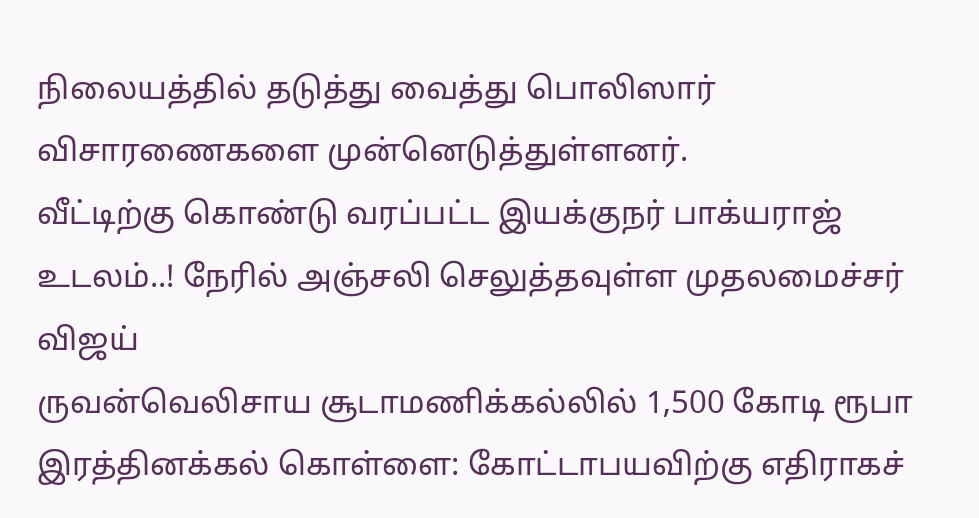நிலையத்தில் தடுத்து வைத்து பொலிஸார் விசாரணைகளை முன்னெடுத்துள்ளனர்.
வீட்டிற்கு கொண்டு வரப்பட்ட இயக்குநர் பாக்யராஜ் உடலம்..! நேரில் அஞ்சலி செலுத்தவுள்ள முதலமைச்சர் விஜய்
ருவன்வெலிசாய சூடாமணிக்கல்லில் 1,500 கோடி ரூபா இரத்தினக்கல் கொள்ளை: கோட்டாபயவிற்கு எதிராகச்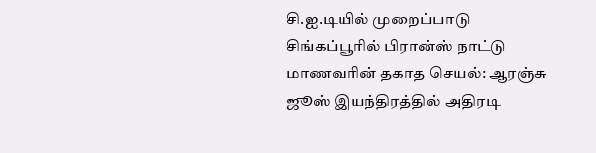சி.ஐ.டியில் முறைப்பாடு
சிங்கப்பூரில் பிரான்ஸ் நாட்டு மாணவரின் தகாத செயல்: ஆரஞ்சு ஜூஸ் இயந்திரத்தில் அதிரடி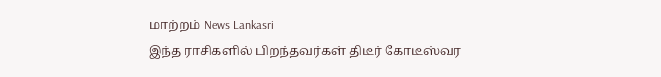மாற்றம் News Lankasri
இந்த ராசிகளில் பிறந்தவர்கள் திடீர் கோடீஸ்வர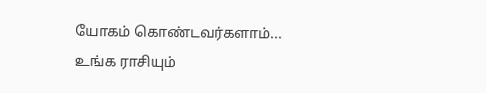யோகம் கொண்டவர்களாம்... உங்க ராசியும்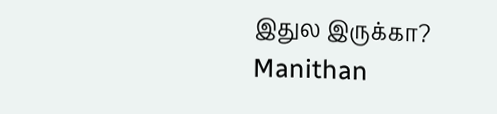இதுல இருக்கா? Manithan